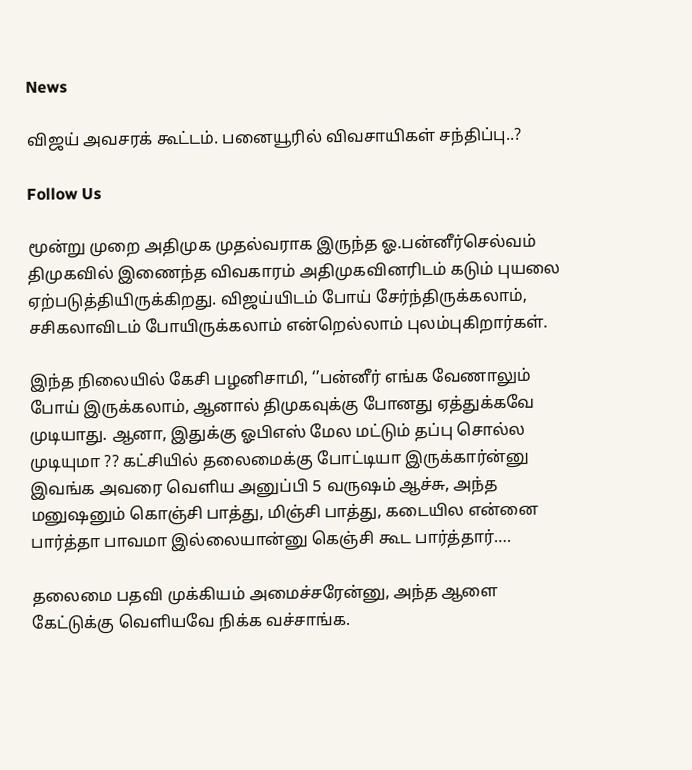News

விஜய் அவசரக் கூட்டம். பனையூரில் விவசாயிகள் சந்திப்பு..?

Follow Us

மூன்று முறை அதிமுக முதல்வராக இருந்த ஓ.பன்னீர்செல்வம் திமுகவில் இணைந்த விவகாரம் அதிமுகவினரிடம் கடும் புயலை ஏற்படுத்தியிருக்கிறது. விஜய்யிடம் போய் சேர்ந்திருக்கலாம், சசிகலாவிடம் போயிருக்கலாம் என்றெல்லாம் புலம்புகிறார்கள்.

இந்த நிலையில் கேசி பழனிசாமி, ‘’பன்னீர் எங்க வேணாலும் போய் இருக்கலாம், ஆனால் திமுகவுக்கு போனது ஏத்துக்கவே முடியாது. ஆனா, இதுக்கு ஓபிஎஸ் மேல மட்டும் தப்பு சொல்ல முடியுமா ?? கட்சியில் தலைமைக்கு போட்டியா இருக்கார்ன்னு இவங்க அவரை வெளிய அனுப்பி 5 வருஷம் ஆச்சு, அந்த மனுஷனும் கொஞ்சி பாத்து, மிஞ்சி பாத்து, கடையில என்னை பார்த்தா பாவமா இல்லையான்னு கெஞ்சி கூட பார்த்தார்….

தலைமை பதவி முக்கியம் அமைச்சரேன்னு, அந்த ஆளை கேட்டுக்கு வெளியவே நிக்க வச்சாங்க.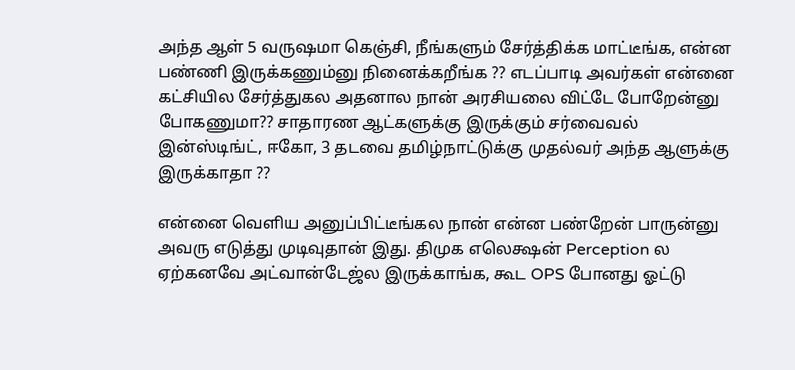அந்த ஆள் 5 வருஷமா கெஞ்சி, நீங்களும் சேர்த்திக்க மாட்டீங்க, என்ன பண்ணி இருக்கணும்னு நினைக்கறீங்க ?? எடப்பாடி அவர்கள் என்னை கட்சியில சேர்த்துகல அதனால நான் அரசியலை விட்டே போறேன்னு போகணுமா?? சாதாரண ஆட்களுக்கு இருக்கும் சர்வைவல் இன்ஸ்டிங்ட், ஈகோ, 3 தடவை தமிழ்நாட்டுக்கு முதல்வர் அந்த ஆளுக்கு இருக்காதா ??

என்னை வெளிய அனுப்பிட்டீங்கல நான் என்ன பண்றேன் பாருன்னு அவரு எடுத்து முடிவுதான் இது. திமுக எலெக்ஷன் Perception ல ஏற்கனவே அட்வான்டேஜ்ல இருக்காங்க, கூட OPS போனது ஓட்டு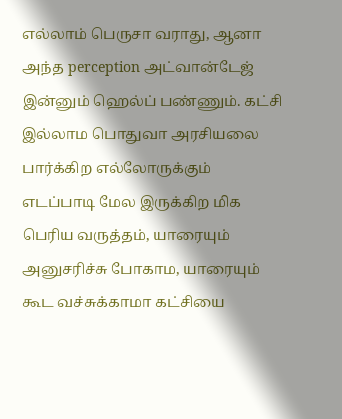எல்லாம் பெருசா வராது, ஆனா அந்த perception அட்வான்டேஜ் இன்னும் ஹெல்ப் பண்ணும். கட்சி இல்லாம பொதுவா அரசியலை பார்க்கிற எல்லோருக்கும் எடப்பாடி மேல இருக்கிற மிக பெரிய வருத்தம், யாரையும் அனுசரிச்சு போகாம, யாரையும் கூட வச்சுக்காமா கட்சியை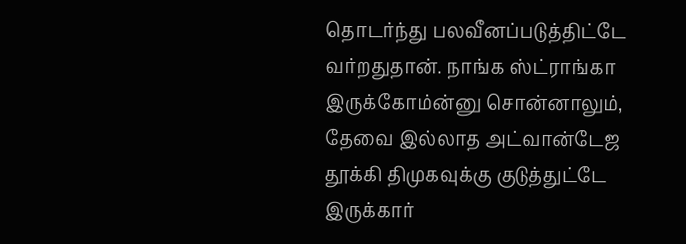தொடர்ந்து பலவீனப்படுத்திட்டே வர்றதுதான். நாங்க ஸ்ட்ராங்கா இருக்கோம்ன்னு சொன்னாலும், தேவை இல்லாத அட்வான்டேஜ தூக்கி திமுகவுக்கு குடுத்துட்டே இருக்கார்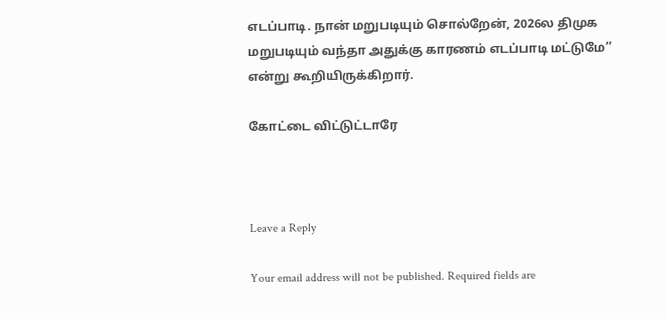எடப்பாடி. நான் மறுபடியும் சொல்றேன், 2026ல திமுக மறுபடியும் வந்தா அதுக்கு காரணம் எடப்பாடி மட்டுமே’’ என்று கூறியிருக்கிறார்.

கோட்டை விட்டுட்டாரே



Leave a Reply

Your email address will not be published. Required fields are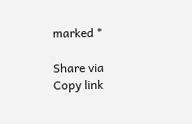marked *

Share via
Copy link